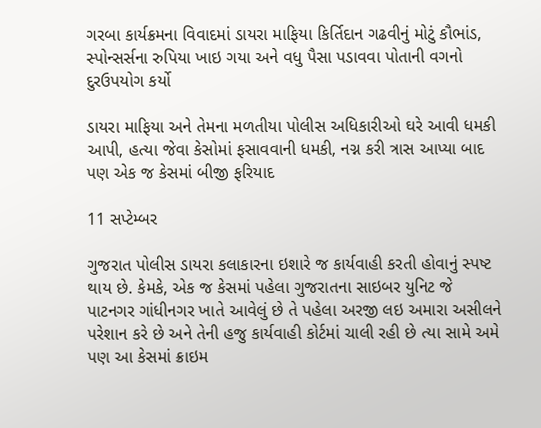ગરબા કાર્યક્રમના વિવાદમાં ડાયરા માફિયા કિર્તિદાન ગઢવીનું મોટું કૌભાંડ, સ્પોન્સર્સના રુપિયા ખાઇ ગયા અને વધુ પૈસા પડાવવા પોતાની વગનો દુરઉપયોગ કર્યો

ડાયરા માફિયા અને તેમના મળતીયા પોલીસ અધિકારીઓ ઘરે આવી ધમકી આપી, હત્યા જેવા કેસોમાં ફસાવવાની ધમકી, નગ્ન કરી ત્રાસ આપ્યા બાદ પણ એક જ કેસમાં બીજી ફરિયાદ

11 સપ્ટેમ્બર

ગુજરાત પોલીસ ડાયરા કલાકારના ઇશારે જ કાર્યવાહી કરતી હોવાનું સ્પષ્ટ થાય છે. કેમકે, એક જ કેસમાં પહેલા ગુજરાતના સાઇબર યુનિટ જે પાટનગર ગાંધીનગર ખાતે આવેલું છે તે પહેલા અરજી લઇ અમારા અસીલને પરેશાન કરે છે અને તેની હજુ કાર્યવાહી કોર્ટમાં ચાલી રહી છે ત્યા સામે અમે પણ આ કેસમાં ક્રાઇમ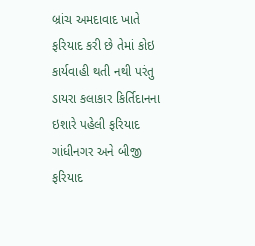બ્રાંચ અમદાવાદ ખાતે ફરિયાદ કરી છે તેમાં કોઇ કાર્યવાહી થતી નથી પરંતુ ડાયરા કલાકાર કિર્તિદાનના ઇશારે પહેલી ફરિયાદ ગાંધીનગર અને બીજી ફરિયાદ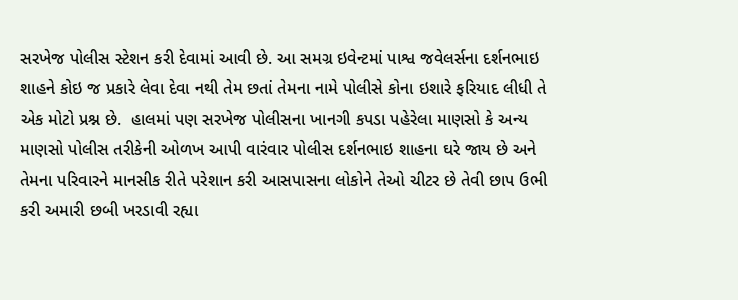સરખેજ પોલીસ સ્ટેશન કરી દેવામાં આવી છે. આ સમગ્ર ઇવેન્ટમાં પાશ્વ જવેલર્સના દર્શનભાઇ શાહને કોઇ જ પ્રકારે લેવા દેવા નથી તેમ છતાં તેમના નામે પોલીસે કોના ઇશારે ફરિયાદ લીધી તે એક મોટો પ્રશ્ન છે.  હાલમાં પણ સરખેજ પોલીસના ખાનગી કપડા પહેરેલા માણસો કે અન્ય માણસો પોલીસ તરીકેની ઓળખ આપી વારંવાર પોલીસ દર્શનભાઇ શાહના ઘરે જાય છે અને તેમના પરિવારને માનસીક રીતે પરેશાન કરી આસપાસના લોકોને તેઓ ચીટર છે તેવી છાપ ઉભી કરી અમારી છબી ખરડાવી રહ્યા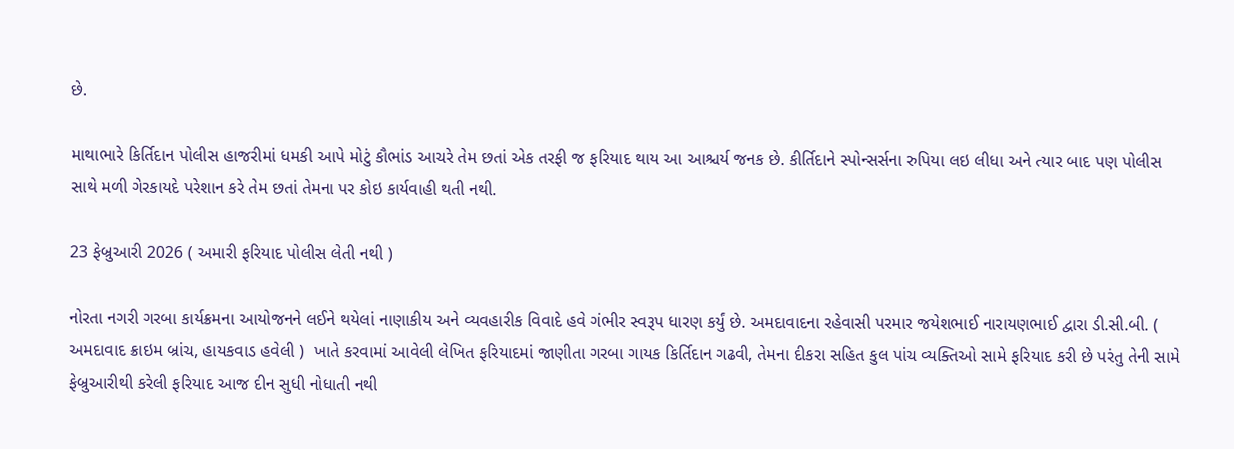છે.

માથાભારે કિર્તિદાન પોલીસ હાજરીમાં ધમકી આપે મોટું કૌભાંડ આચરે તેમ છતાં એક તરફી જ ફરિયાદ થાય આ આશ્ચર્ય જનક છે. કીર્તિદાને સ્પોન્સર્સના રુપિયા લઇ લીધા અને ત્યાર બાદ પણ પોલીસ સાથે મળી ગેરકાયદે પરેશાન કરે તેમ છતાં તેમના પર કોઇ કાર્યવાહી થતી નથી.

23 ફેબ્રુઆરી 2026 ( અમારી ફરિયાદ પોલીસ લેતી નથી )

નોરતા નગરી ગરબા કાર્યક્રમના આયોજનને લઈને થયેલાં નાણાકીય અને વ્યવહારીક વિવાદે હવે ગંભીર સ્વરૂપ ધારણ કર્યું છે. અમદાવાદના રહેવાસી પરમાર જયેશભાઈ નારાયણભાઈ દ્વારા ડી.સી.બી. ( અમદાવાદ ક્રાઇમ બ્રાંચ, હાયકવાડ હવેલી )  ખાતે કરવામાં આવેલી લેખિત ફરિયાદમાં જાણીતા ગરબા ગાયક કિર્તિદાન ગઢવી, તેમના દીકરા સહિત કુલ પાંચ વ્યક્તિઓ સામે ફરિયાદ કરી છે પરંતુ તેની સામે ફેબ્રુઆરીથી કરેલી ફરિયાદ આજ દીન સુધી નોધાતી નથી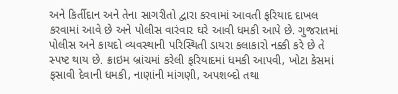અને કિર્તીદાન અને તેના સાગરીતો દ્વારા કરવામાં આવતી ફરિયાદ દાખલ કરવામાં આવે છે અને પોલીસ વારંવાર ઘરે આવી ધમકી આપે છે. ગુજરાતમાં પોલીસ અને કાયદો વ્યવસ્થાની પરિસ્થિતી ડાયરા કલાકારો નક્કી કરે છે તે સ્પષ્ટ થાય છે. ક્રાઇમ બ્રાંચમાં કરેલી ફરિયાદમાં ધમકી આપવી, ખોટા કેસમાં ફસાવી દેવાની ધમકી, નાણાંની માંગણી, અપશબ્દો તથા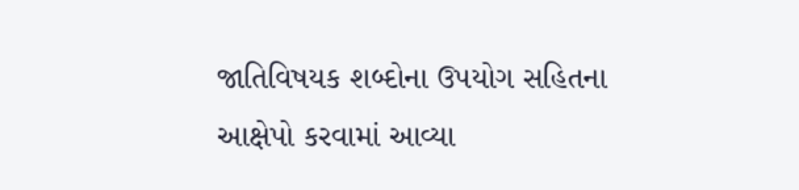જાતિવિષયક શબ્દોના ઉપયોગ સહિતના આક્ષેપો કરવામાં આવ્યા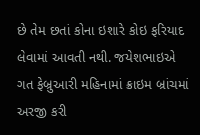છે તેમ છતાં કોના ઇશારે કોઇ ફરિયાદ લેવામાં આવતી નથી. જયેશભાઇએ ગત ફેબ્રુઆરી મહિનામાં ક્રાઇમ બ્રાંચમાં અરજી કરી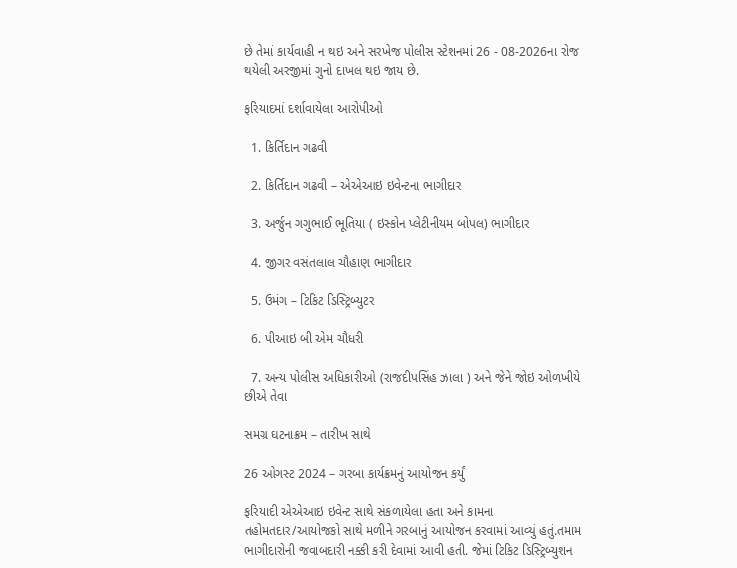છે તેમાં કાર્યવાહી ન થઇ અને સરખેજ પોલીસ સ્ટેશનમાં 26 - 08-2026ના રોજ થયેલી અરજીમાં ગુનો દાખલ થઇ જાય છે.

ફરિયાદમાં દર્શાવાયેલા આરોપીઓ

  1. કિર્તિદાન ગઢવી

  2. કિર્તિદાન ગઢવી – એએઆઇ ઇવેન્ટના ભાગીદાર

  3. અર્જુન ગગુભાઈ ભૂતિયા ( ઇસ્કોન પ્લેટીનીયમ બોપલ) ભાગીદાર

  4. જીગર વસંતલાલ ચૌહાણ ભાગીદાર

  5. ઉમંગ – ટિકિટ ડિસ્ટ્રિબ્યુટર

  6. પીઆઇ બી એમ ચૌધરી

  7. અન્ય પોલીસ અધિકારીઓ (રાજદીપસિંહ ઝાલા ) અને જેને જોઇ ઓળખીયે છીએ તેવા

સમગ્ર ઘટનાક્રમ – તારીખ સાથે

26 ઓગસ્ટ 2024 – ગરબા કાર્યક્રમનું આયોજન કર્યું

ફરિયાદી એએઆઇ ઇવેન્ટ સાથે સંકળાયેલા હતા અને કામના તહોમતદાર/આયોજકો સાથે મળીને ગરબાનું આયોજન કરવામાં આવ્યું હતું.તમામ ભાગીદારોની જવાબદારી નક્કી કરી દેવામાં આવી હતી. જેમાં ટિકિટ ડિસ્ટ્રિબ્યુશન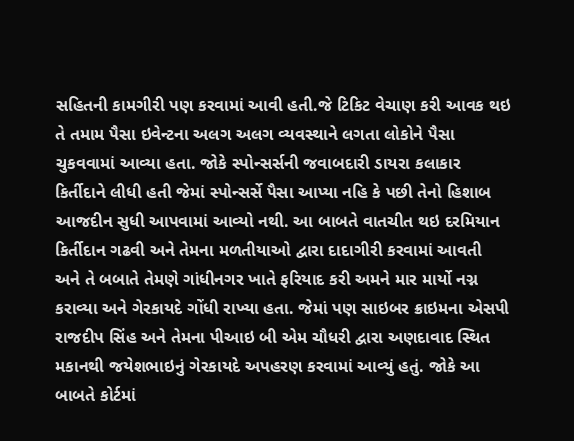સહિતની કામગીરી પણ કરવામાં આવી હતી.જે ટિકિટ વેચાણ કરી આવક થઇ તે તમામ પૈસા ઇવેન્ટના અલગ અલગ વ્યવસ્થાને લગતા લોકોને પૈસા ચુકવવામાં આવ્યા હતા. જોકે સ્પોન્સર્સની જવાબદારી ડાયરા કલાકાર કિર્તીદાને લીધી હતી જેમાં સ્પોન્સર્સે પૈસા આપ્યા નહિ કે પછી તેનો હિશાબ આજદીન સુધી આપવામાં આવ્યો નથી. આ બાબતે વાતચીત થઇ દરમિયાન કિર્તીદાન ગઢવી અને તેમના મળતીયાઓ દ્વારા દાદાગીરી કરવામાં આવતી અને તે બબાતે તેમણે ગાંધીનગર ખાતે ફરિયાદ કરી અમને માર માર્યો નગ્ન કરાવ્યા અને ગેરકાયદે ગોંધી રાખ્યા હતા. જેમાં પણ સાઇબર ક્રાઇમના એસપી રાજદીપ સિંહ અને તેમના પીઆઇ બી એમ ચૌધરી દ્વારા અણદાવાદ સ્થિત મકાનથી જયેશભાઇનું ગેરકાયદે અપહરણ કરવામાં આવ્યું હતું. જોકે આ બાબતે કોર્ટમાં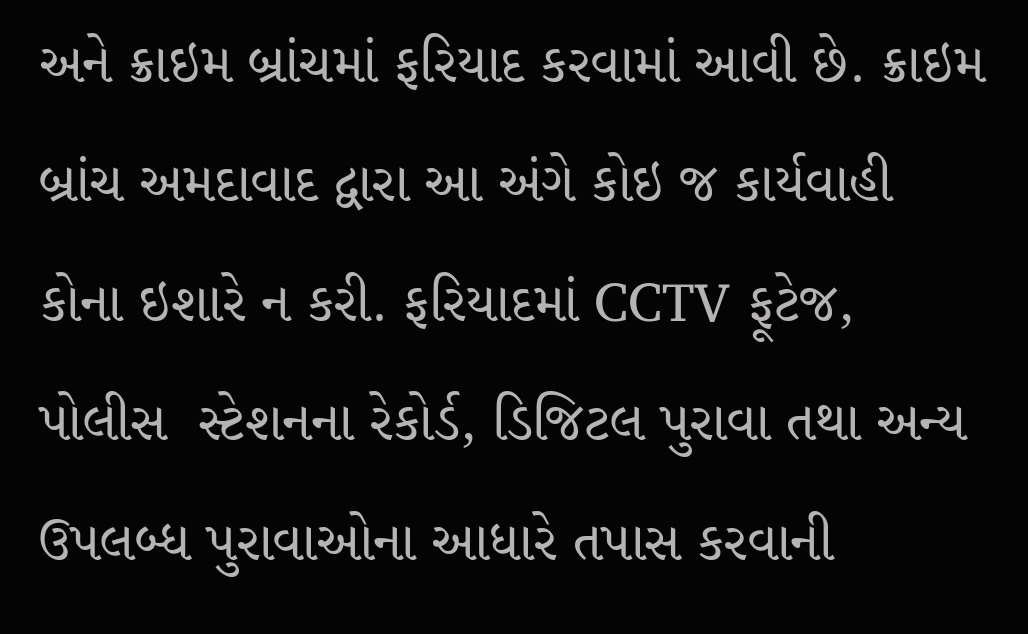અને ક્રાઇમ બ્રાંચમાં ફરિયાદ કરવામાં આવી છે. ક્રાઇમ બ્રાંચ અમદાવાદ દ્વારા આ અંગે કોઇ જ કાર્યવાહી કોના ઇશારે ન કરી. ફરિયાદમાં CCTV ફૂટેજ, પોલીસ  સ્ટેશનના રેકોર્ડ, ડિજિટલ પુરાવા તથા અન્ય ઉપલબ્ધ પુરાવાઓના આધારે તપાસ કરવાની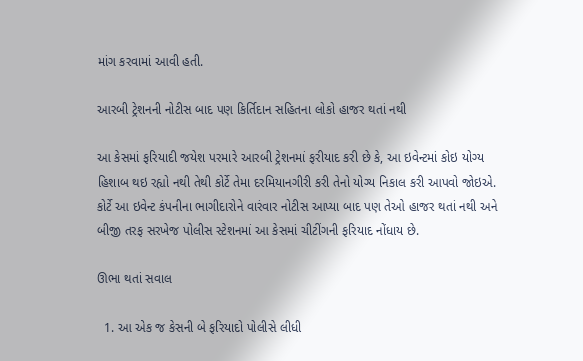માંગ કરવામાં આવી હતી.

આરબી ટ્રેશનની નોટીસ બાદ પણ કિર્તિદાન સહિતના લોકો હાજર થતાં નથી

આ કેસમાં ફરિયાદી જયેશ પરમારે આરબી ટ્રેશનમાં ફરીયાદ કરી છે કે, આ ઇવેન્ટમાં કોઇ યોગ્ય હિશાબ થઇ રહ્યો નથી તેથી કોર્ટે તેમા દરમિયાનગીરી કરી તેનો યોગ્ય નિકાલ કરી આપવો જોઇએ. કોર્ટે આ ઇવેન્ટ કંપનીના ભાગીદારોને વારંવાર નોટીસ આપ્યા બાદ પણ તેઓ હાજર થતાં નથી અને બીજી તરફ સરખેજ પોલીસ સ્ટેશનમાં આ કેસમાં ચીટીંગની ફરિયાદ નોંધાય છે.

ઊભા થતાં સવાલ

  1. આ એક જ કેસની બે ફરિયાદો પોલીસે લીધી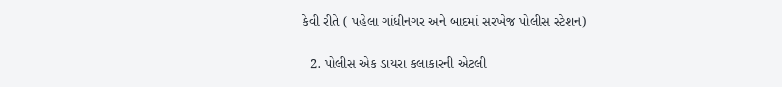કેવી રીતે ( પહેલા ગાંધીનગર અને બાદમાં સરખેજ પોલીસ સ્ટેશન)

  2. પોલીસ એક ડાયરા કલાકારની એટલી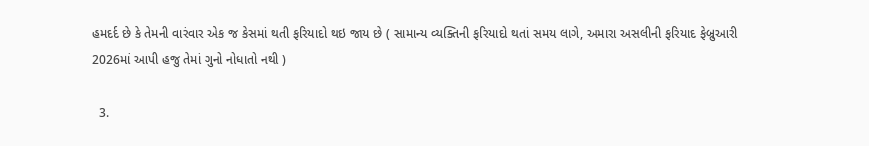હમદર્દ છે કે તેમની વારંવાર એક જ કેસમાં થતી ફરિયાદો થઇ જાય છે ( સામાન્ય વ્યક્તિની ફરિયાદો થતાં સમય લાગે, અમારા અસલીની ફરિયાદ ફેબ્રુઆરી 2026માં આપી હજુ તેમાં ગુનો નોધાતો નથી )

  3.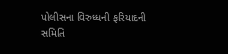પોલીસના વિરુધ્ધની ફરિયાદની સમિતિ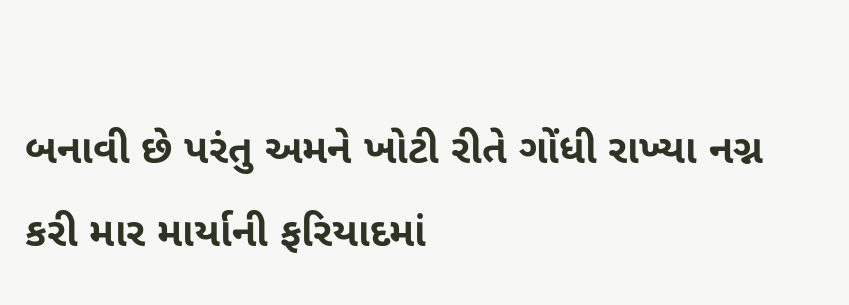બનાવી છે પરંતુ અમને ખોટી રીતે ગોંધી રાખ્યા નગ્ન કરી માર માર્યાની ફરિયાદમાં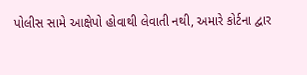પોલીસ સામે આક્ષેપો હોવાથી લેવાતી નથી, અમારે કોર્ટના દ્વાર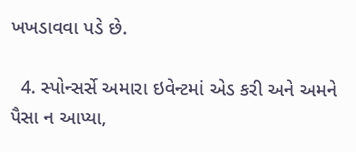ખખડાવવા પડે છે.

  4. સ્પોન્સર્સે અમારા ઇવેન્ટમાં એડ કરી અને અમને પૈસા ન આપ્યા,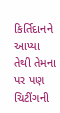કિર્તિદાનને આપ્યા તેથી તેમના પર પણ ચિટીંગની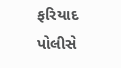ફરિયાદ પોલીસે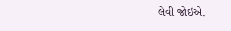લેવી જોઇએ.